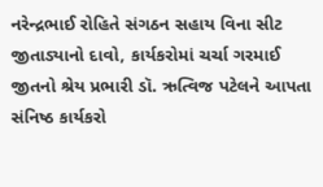નરેન્દ્રભાઈ રોહિતે સંગઠન સહાય વિના સીટ જીતાડ્યાનો દાવો, કાર્યકરોમાં ચર્ચા ગરમાઈ
જીતનો શ્રેય પ્રભારી ડૉ. ઋત્વિજ પટેલને આપતા સંનિષ્ઠ કાર્યકરો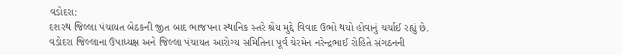વડોદરા:
દશરથ જિલ્લા પંચાયત બેઠકની જીત બાદ ભાજપના સ્થાનિક સ્તરે શ્રેય મુદ્દે વિવાદ ઉભો થયો હોવાનું ચર્ચાઈ રહ્યું છે. વડોદરા જિલ્લાના ઉપાધ્યક્ષ અને જિલ્લા પંચાયત આરોગ્ય સમિતિના પૂર્વ ચેરમેન નરેન્દ્રભાઈ રોહિતે સંગઠનની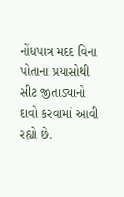નોંધપાત્ર મદદ વિના પોતાના પ્રયાસોથી સીટ જીતાડ્યાનો દાવો કરવામાં આવી રહ્યો છે.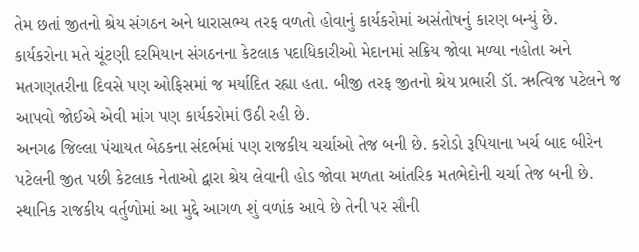તેમ છતાં જીતનો શ્રેય સંગઠન અને ધારાસભ્ય તરફ વળતો હોવાનું કાર્યકરોમાં અસંતોષનું કારણ બન્યું છે.
કાર્યકરોના મતે ચૂંટણી દરમિયાન સંગઠનના કેટલાક પદાધિકારીઓ મેદાનમાં સક્રિય જોવા મળ્યા નહોતા અને મતગણતરીના દિવસે પણ ઓફિસમાં જ મર્યાદિત રહ્યા હતા. બીજી તરફ જીતનો શ્રેય પ્રભારી ડૉ. ઋત્વિજ પટેલને જ આપવો જોઈએ એવી માંગ પણ કાર્યકરોમાં ઉઠી રહી છે.
અનગઢ જિલ્લા પંચાયત બેઠકના સંદર્ભમાં પણ રાજકીય ચર્ચાઓ તેજ બની છે. કરોડો રૂપિયાના ખર્ચ બાદ બીરેન પટેલની જીત પછી કેટલાક નેતાઓ દ્વારા શ્રેય લેવાની હોડ જોવા મળતા આંતરિક મતભેદોની ચર્ચા તેજ બની છે. સ્થાનિક રાજકીય વર્તુળોમાં આ મુદ્દે આગળ શું વળાંક આવે છે તેની પર સૌની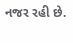નજર રહી છે.